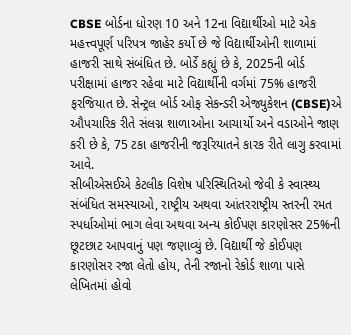CBSE બોર્ડના ધોરણ 10 અને 12ના વિદ્યાર્થીઓ માટે એક મહત્ત્વપૂર્ણ પરિપત્ર જાહેર કર્યો છે જે વિદ્યાર્થીઓની શાળામાં હાજરી સાથે સંબંધિત છે. બોર્ડે કહ્યું છે કે, 2025ની બોર્ડ પરીક્ષામાં હાજર રહેવા માટે વિદ્યાર્થીની વર્ગમાં 75% હાજરી ફરજિયાત છે. સેન્ટ્રલ બોર્ડ ઓફ સેકન્ડરી એજ્યુકેશન (CBSE)એ ઔપચારિક રીતે સંલગ્ન શાળાઓના આચાર્યો અને વડાઓને જાણ કરી છે કે, 75 ટકા હાજરીની જરૂરિયાતને કારક રીતે લાગુ કરવામાં આવે.
સીબીએસઈએ કેટલીક વિશેષ પરિસ્થિતિઓ જેવી કે સ્વાસ્થ્ય સંબંધિત સમસ્યાઓ, રાષ્ટ્રીય અથવા આંતરરાષ્ટ્રીય સ્તરની રમત સ્પર્ધાઓમાં ભાગ લેવા અથવા અન્ય કોઈપણ કારણોસર 25%ની છૂટછાટ આપવાનું પણ જણાવ્યું છે. વિદ્યાર્થી જે કોઈપણ કારણોસર રજા લેતો હોય, તેની રજાનો રેકોર્ડ શાળા પાસે લેખિતમાં હોવો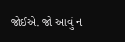જોઈએ. જો આવું ન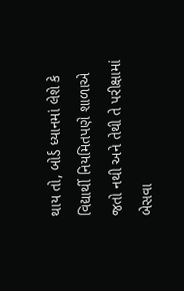થાય તો, બોર્ડ ધ્યાનમાં લેશે કે વિદ્યાર્થી નિયમિતપણે શાળાએ જતો નથી અને તેથી તે પરીક્ષામાં બેસવા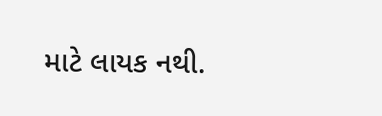માટે લાયક નથી.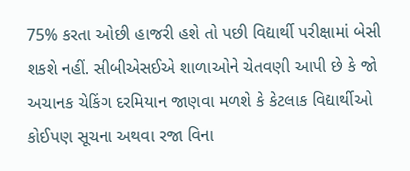75% કરતા ઓછી હાજરી હશે તો પછી વિદ્યાર્થી પરીક્ષામાં બેસી શકશે નહીં. સીબીએસઈએ શાળાઓને ચેતવણી આપી છે કે જો અચાનક ચેકિંગ દરમિયાન જાણવા મળશે કે કેટલાક વિદ્યાર્થીઓ કોઈપણ સૂચના અથવા રજા વિના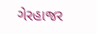ગેરહાજર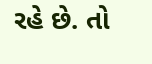રહે છે. તો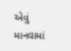એવું માનવામાં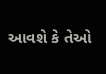આવશે કે તેઓ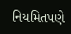નિયમિતપણે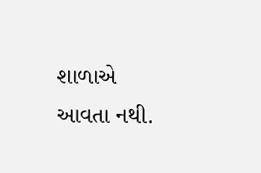શાળાએ આવતા નથી.